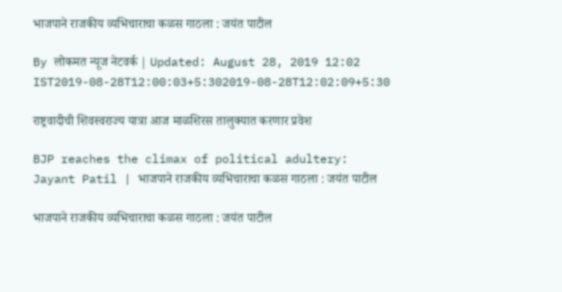भाजपाने राजकीय व्यभिचाराचा कळस गाठला : जयंत पाटील

By लोकमत न्यूज नेटवर्क | Updated: August 28, 2019 12:02 IST2019-08-28T12:00:03+5:302019-08-28T12:02:09+5:30

राष्ट्रवादीची शिवस्वराज्य यात्रा आज माळशिरस तालुक्यात करणार प्रवेश

BJP reaches the climax of political adultery: Jayant Patil | भाजपाने राजकीय व्यभिचाराचा कळस गाठला : जयंत पाटील

भाजपाने राजकीय व्यभिचाराचा कळस गाठला : जयंत पाटील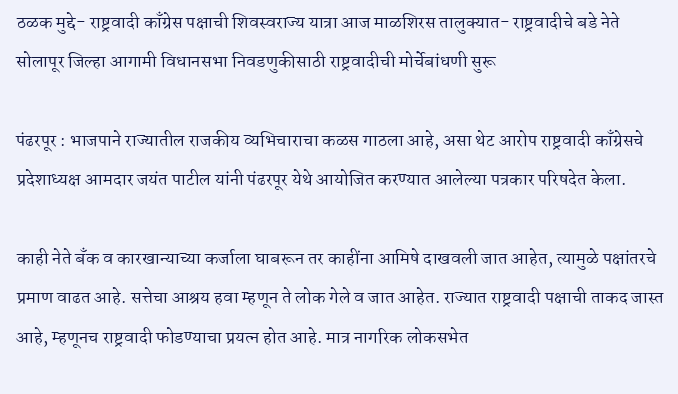ठळक मुद्दे- राष्ट्रवादी काँग्रेस पक्षाची शिवस्वराज्य यात्रा आज माळशिरस तालुक्यात- राष्ट्रवादीचे बडे नेते सोलापूर जिल्हा आगामी विधानसभा निवडणुकीसाठी राष्ट्रवादीची मोर्चेबांधणी सुरू

पंढरपूर : भाजपाने राज्यातील राजकीय व्यभिचाराचा कळस गाठला आहे, असा थेट आरोप राष्ट्रवादी काँग्रेसचे प्रदेशाध्यक्ष आमदार जयंत पाटील यांनी पंढरपूर येथे आयोजित करण्यात आलेल्या पत्रकार परिषदेत केला.

काही नेते बँक व कारखान्याच्या कर्जाला घाबरून तर काहींना आमिषे दाखवली जात आहेत, त्यामुळे पक्षांतरचे प्रमाण वाढत आहे. सत्तेचा आश्रय हवा म्हणून ते लोक गेले व जात आहेत. राज्यात राष्ट्रवादी पक्षाची ताकद जास्त आहे, म्हणूनच राष्ट्रवादी फोडण्याचा प्रयत्न होत आहे. मात्र नागरिक लोकसभेत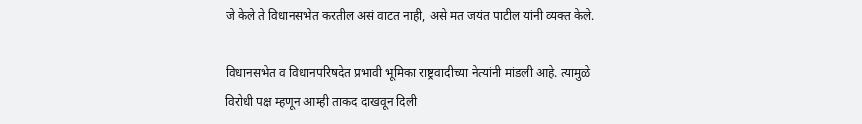जे केले ते विधानसभेत करतील असं वाटत नाही, असे मत जयंत पाटील यांनी व्यक्त केले.

विधानसभेत व विधानपरिषदेत प्रभावी भूमिका राष्ट्रवादीच्या नेत्यांनी मांडली आहे. त्यामुळे विरोधी पक्ष म्हणून आम्ही ताकद दाखवून दिली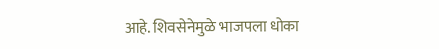आहे. शिवसेनेमुळे भाजपला धोका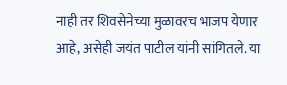नाही तर शिवसेनेच्या मुळावरच भाजप येणार आहे, असेही जयंत पाटील यांनी सांगितले. या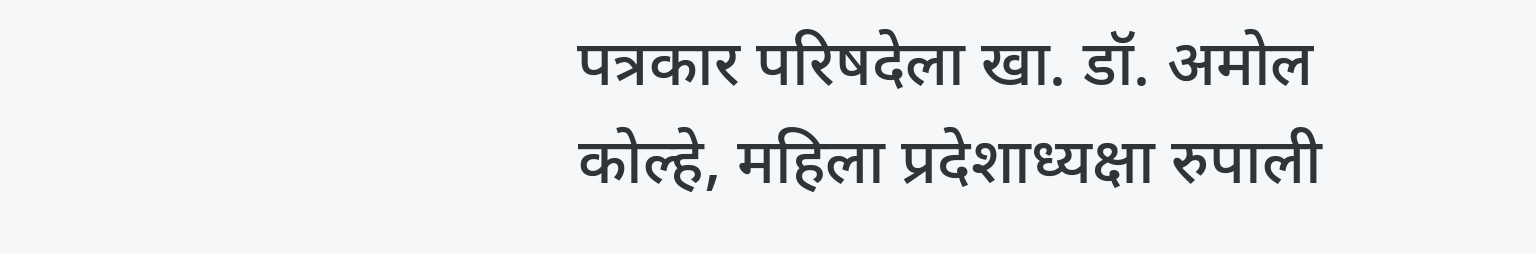पत्रकार परिषदेला खा. डॉ. अमोल कोल्हे, महिला प्रदेशाध्यक्षा रुपाली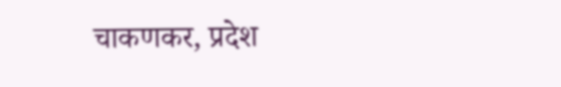चाकणकर, प्रदेश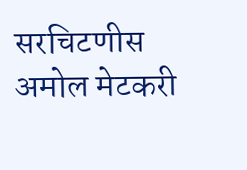सरचिटणीस अमोल मेटकरी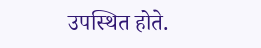उपस्थित होते.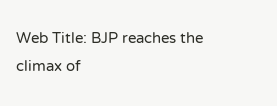Web Title: BJP reaches the climax of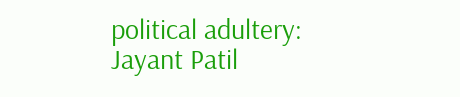political adultery: Jayant Patil